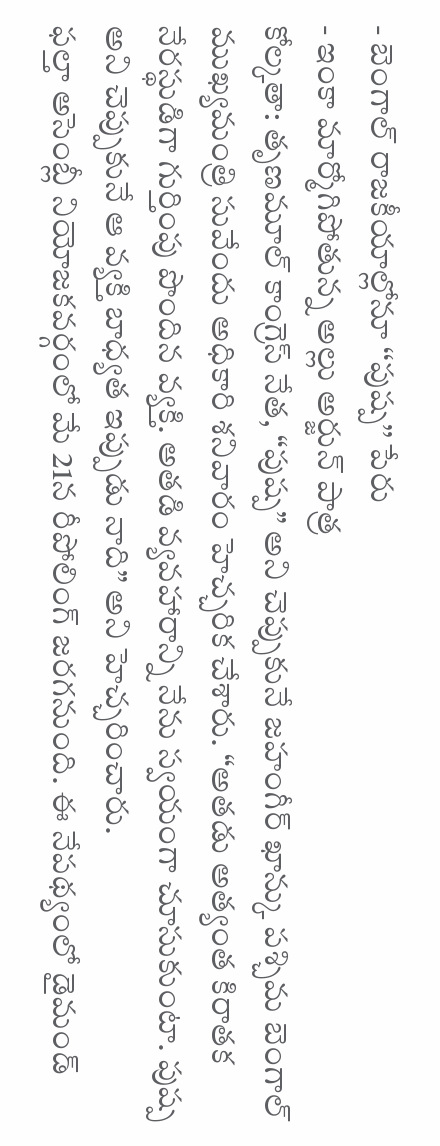- బెంగాల్ రాజకీయాల్లోనూ ‘‘పుష్ప’’ పేరు
- ఇంకా మార్మోగిపోతున్న అల్లు అర్జున్ పాత్ర
కోల్కతా: తృణమూల్ కాంగ్రెస్ నేత, “పుష్ప” అని చెప్పుకునే జహంగీర్ ఖాన్కు పశ్చిమ బెంగాల్ ముఖ్యమంత్రి సువేందు అధికారి శనివారం హెచ్చరిక చేశారు. “అతడు అత్యంత కిరాతక నేరస్థుడిగా గుర్తింపు పొందిన వ్యక్తి. అతడి వ్యవహారాన్ని నేను స్వయంగా చూసుకుంటా. పుష్ప అని చెప్పుకునే ఆ వ్యక్తి బాధ్యత ఇప్పుడు నాది” అని హెచ్చరించారు.
ఫల్తా అసెంబ్లీ నియోజకవర్గంలో మే 21న రీపోలింగ్ జరగనుంది. ఈ నేపథ్యంలో డైమండ్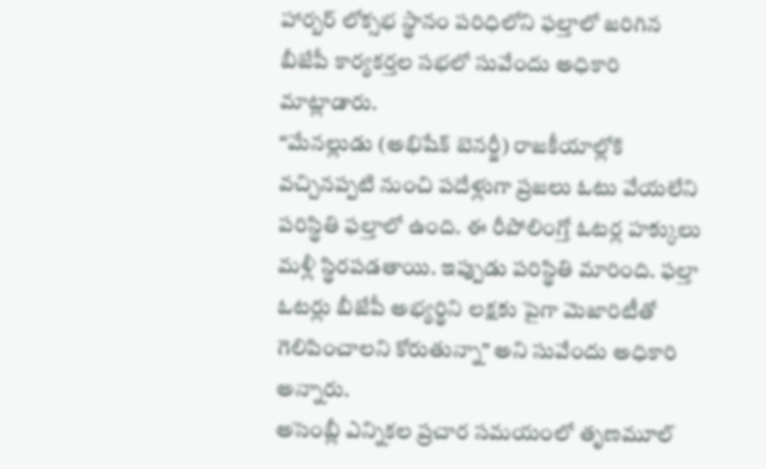హార్బర్ లోక్సభ స్థానం పరిధిలోని ఫల్తాలో జరిగిన బీజేపీ కార్యకర్తల సభలో సువేందు అధికారి మాట్లాడారు.
“మేనల్లుడు (అభిషేక్ బెనర్జీ) రాజకీయాల్లోకి వచ్చినప్పటి నుంచి పదేళ్లుగా ప్రజలు ఓటు వేయలేని పరిస్థితి ఫల్తాలో ఉంది. ఈ రీపోలింగ్తో ఓటర్ల హక్కులు మళ్లీ స్థిరపడతాయి. ఇప్పుడు పరిస్థితి మారింది. ఫల్తా ఓటర్లు బీజేపీ అభ్యర్థిని లక్షకు పైగా మెజారిటీతో గెలిపించాలని కోరుతున్నా” అని సువేందు అధికారి అన్నారు.
అసెంబ్లీ ఎన్నికల ప్రచార సమయంలో తృణమూల్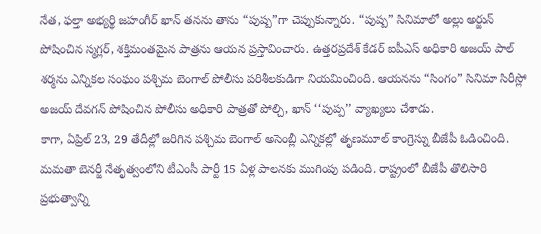నేత, ఫల్తా అభ్యర్థి జహంగీర్ ఖాన్ తనను తాను “పుష్ప”గా చెప్పుకున్నారు. “పుష్ప” సినిమాలో అల్లు అర్జున్ పోషించిన స్మగ్లర్, శక్తిమంతమైన పాత్రను ఆయన ప్రస్తావించారు. ఉత్తరప్రదేశ్ కేడర్ ఐపీఎస్ అధికారి అజయ్ పాల్ శర్మను ఎన్నికల సంఘం పశ్చిమ బెంగాల్ పోలీసు పరిశీలకుడిగా నియమించింది. ఆయనను “సింగం” సినిమా సిరీస్లో అజయ్ దేవగన్ పోషించిన పోలీసు అధికారి పాత్రతో పోల్చి, ఖాన్ ‘‘పుప్ప’’ వ్యాఖ్యలు చేశాడు.
కాగా, ఏప్రిల్ 23, 29 తేదీల్లో జరిగిన పశ్చిమ బెంగాల్ అసెంబ్లీ ఎన్నికల్లో తృణమూల్ కాంగ్రెస్ను బీజేపీ ఓడించింది. మమతా బెనర్జీ నేతృత్వంలోని టీఎంసీ పార్టీ 15 ఏళ్ల పాలనకు ముగింపు పడింది. రాష్ట్రంలో బీజేపీ తొలిసారి ప్రభుత్వాన్ని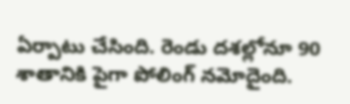ఏర్పాటు చేసింది. రెండు దశల్లోనూ 90 శాతానికి పైగా పోలింగ్ నమోదైంది.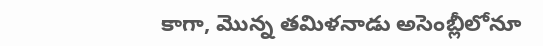కాగా, మొన్న తమిళనాడు అసెంబ్లీలోనూ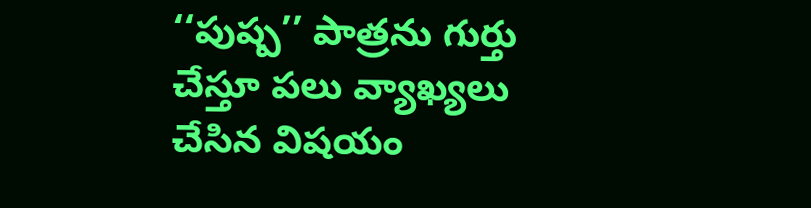‘‘పుష్ప’’ పాత్రను గుర్తు చేస్తూ పలు వ్యాఖ్యలు చేసిన విషయం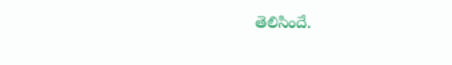తెలిసిందే.